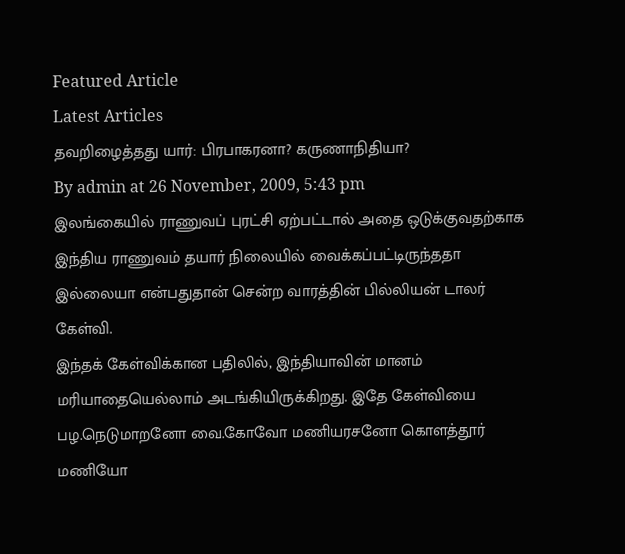Featured Article
Latest Articles
தவறிழைத்தது யார்: பிரபாகரனா? கருணாநிதியா?
By admin at 26 November, 2009, 5:43 pm
இலங்கையில் ராணுவப் புரட்சி ஏற்பட்டால் அதை ஒடுக்குவதற்காக இந்திய ராணுவம் தயார் நிலையில் வைக்கப்பட்டிருந்ததா இல்லையா என்பதுதான் சென்ற வாரத்தின் பில்லியன் டாலர் கேள்வி.
இந்தக் கேள்விக்கான பதிலில், இந்தியாவின் மானம் மரியாதையெல்லாம் அடங்கியிருக்கிறது. இதே கேள்வியை பழ.நெடுமாறனோ வை.கோவோ மணியரசனோ கொளத்தூர் மணியோ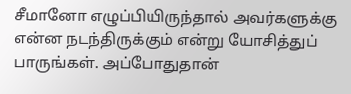சீமானோ எழுப்பியிருந்தால் அவர்களுக்கு என்ன நடந்திருக்கும் என்று யோசித்துப் பாருங்கள். அப்போதுதான்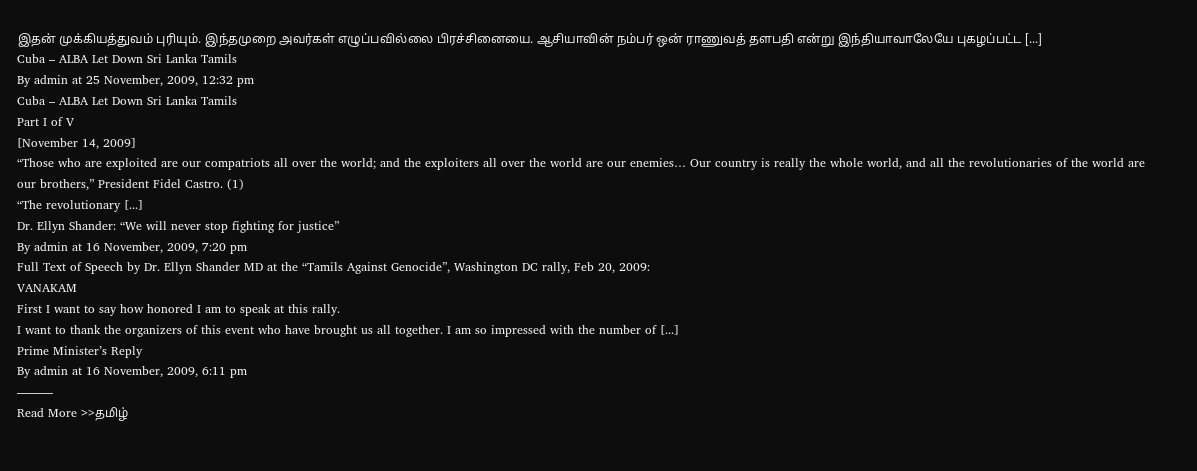இதன் முக்கியத்துவம் புரியும். இந்தமுறை அவர்கள் எழுப்பவில்லை பிரச்சினையை. ஆசியாவின் நம்பர் ஒன் ராணுவத் தளபதி என்று இந்தியாவாலேயே புகழப்பட்ட [...]
Cuba – ALBA Let Down Sri Lanka Tamils
By admin at 25 November, 2009, 12:32 pm
Cuba – ALBA Let Down Sri Lanka Tamils
Part I of V
[November 14, 2009]
“Those who are exploited are our compatriots all over the world; and the exploiters all over the world are our enemies… Our country is really the whole world, and all the revolutionaries of the world are our brothers,” President Fidel Castro. (1)
“The revolutionary [...]
Dr. Ellyn Shander: “We will never stop fighting for justice”
By admin at 16 November, 2009, 7:20 pm
Full Text of Speech by Dr. Ellyn Shander MD at the “Tamils Against Genocide”, Washington DC rally, Feb 20, 2009:
VANAKAM
First I want to say how honored I am to speak at this rally.
I want to thank the organizers of this event who have brought us all together. I am so impressed with the number of [...]
Prime Minister’s Reply
By admin at 16 November, 2009, 6:11 pm
———
Read More >>தமிழ்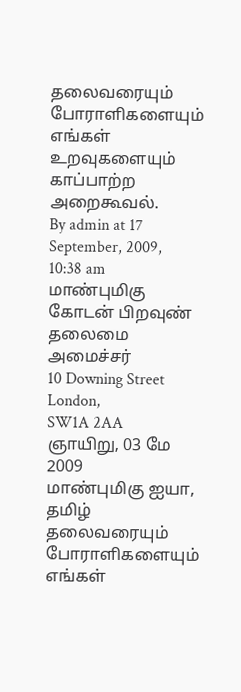தலைவரையும் போராளிகளையும் எங்கள் உறவுகளையும் காப்பாற்ற அறைகூவல்.
By admin at 17 September, 2009, 10:38 am
மாண்புமிகு கோடன் பிறவுண்
தலைமை அமைச்சர்
10 Downing Street
London,
SW1A 2AA
ஞாயிறு, 03 மே 2009
மாண்புமிகு ஐயா,
தமிழ் தலைவரையும் போராளிகளையும் எங்கள்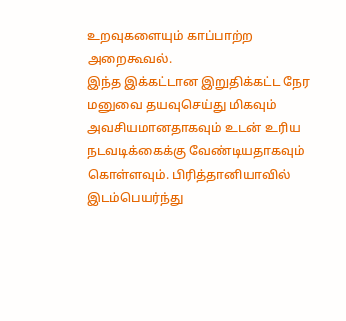உறவுகளையும் காப்பாற்ற அறைகூவல்.
இந்த இக்கட்டான இறுதிக்கட்ட நேர மனுவை தயவுசெய்து மிகவும் அவசியமானதாகவும் உடன் உரிய நடவடிக்கைக்கு வேண்டியதாகவும் கொள்ளவும். பிரித்தானியாவில் இடம்பெயர்ந்து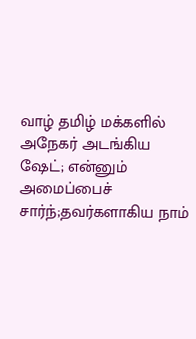வாழ் தமிழ் மக்களில் அநேகர் அடங்கிய ஷேட்; என்னும் அமைப்பைச் சார்ந்;தவர்களாகிய நாம்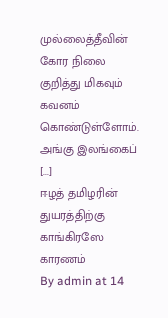முல்லைத்தீவின் கோர நிலை குறித்து மிகவும் கவனம் கொண்டுள்ளோம். அங்கு இலங்கைப் [...]
ஈழத் தமிழரின் துயரத்திற்கு காங்கிரஸே காரணம்
By admin at 14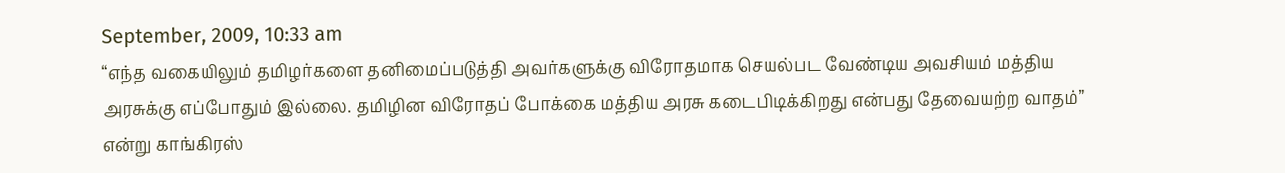September, 2009, 10:33 am
“எந்த வகையிலும் தமிழர்களை தனிமைப்படுத்தி அவர்களுக்கு விரோதமாக செயல்பட வேண்டிய அவசியம் மத்திய அரசுக்கு எப்போதும் இல்லை. தமிழின விரோதப் போக்கை மத்திய அரசு கடைபிடிக்கிறது என்பது தேவையற்ற வாதம்” என்று காங்கிரஸ்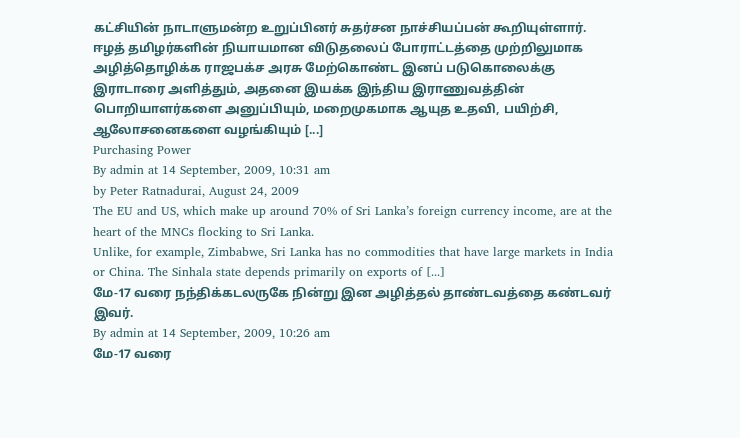கட்சியின் நாடாளுமன்ற உறுப்பினர் சுதர்சன நாச்சியப்பன் கூறியுள்ளார்.
ஈழத் தமிழர்களின் நியாயமான விடுதலைப் போராட்டத்தை முற்றிலுமாக அழித்தொழிக்க ராஜபக்ச அரசு மேற்கொண்ட இனப் படுகொலைக்கு இராடாரை அளித்தும், அதனை இயக்க இந்திய இராணுவத்தின் பொறியாளர்களை அனுப்பியும், மறைமுகமாக ஆயுத உதவி, பயிற்சி, ஆலோசனைகளை வழங்கியும் [...]
Purchasing Power
By admin at 14 September, 2009, 10:31 am
by Peter Ratnadurai, August 24, 2009
The EU and US, which make up around 70% of Sri Lanka’s foreign currency income, are at the heart of the MNCs flocking to Sri Lanka.
Unlike, for example, Zimbabwe, Sri Lanka has no commodities that have large markets in India or China. The Sinhala state depends primarily on exports of [...]
மே-17 வரை நந்திக்கடலருகே நின்று இன அழித்தல் தாண்டவத்தை கண்டவர் இவர்.
By admin at 14 September, 2009, 10:26 am
மே-17 வரை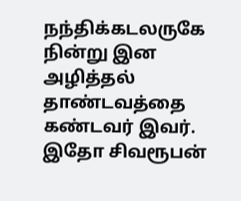நந்திக்கடலருகே நின்று இன அழித்தல் தாண்டவத்தை கண்டவர் இவர்.
இதோ சிவரூபன்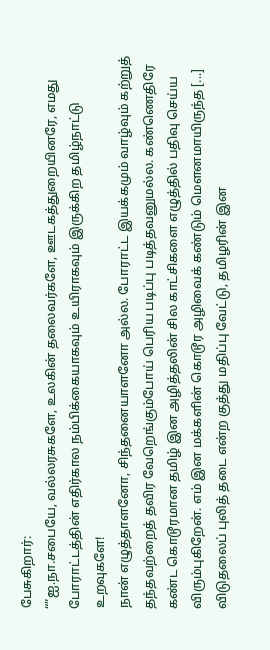பேசுகிறார்:
“”ஐ.நா.சபையே, வல்லரசுகளே, உலகின் தலைவர்களே, ஊடகத்துறையினரே, எமது போராட்டத்தின் எதிர்கால நம்பிக்கையாகவும் உயிராகவும் இருக்கிற தமிழ்நாட்டு உறவுகளே!
நான் எழுத்தாளனோ, சிந்தனையாளனோ அல்ல. போராட்ட இயக்கமும் வாழ்வும் கற்றுத் தந்தவற்றைத் தவிர வேறெங்கும்போய் பெரிய படிப்பு படித்தவனுமல்ல. கண்ணெதிரே கண்ட கொடூரமான தமிழ் இன அழித்தலின் சில காட்சிகளை எழுத்தில் பதிவு செய்ய விரும்புகிறேன். எம் இன மக்களின் கொடூர அழிவைக் கண்டும் மௌனமாயிருந்த [...]
விடுதலைப் புலித் தடை என்ற குத்து மதிப்பு வேட்டு, தமிழரின் இன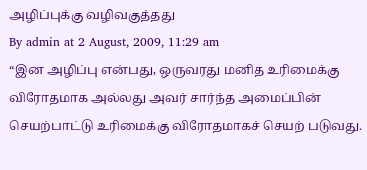அழிப்புக்கு வழிவகுத்தது
By admin at 2 August, 2009, 11:29 am
“இன அழிப்பு என்பது, ஒருவரது மனித உரிமைக்கு விரோதமாக அல்லது அவர் சார்ந்த அமைப்பின் செயற்பாட்டு உரிமைக்கு விரோதமாகச் செயற் படுவது.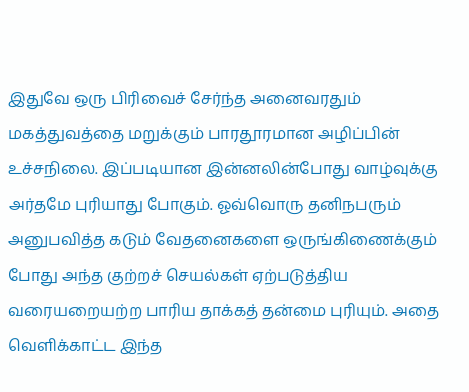இதுவே ஒரு பிரிவைச் சேர்ந்த அனைவரதும் மகத்துவத்தை மறுக்கும் பாரதூரமான அழிப்பின் உச்சநிலை. இப்படியான இன்னலின்போது வாழ்வுக்கு அர்தமே புரியாது போகும். ஓவ்வொரு தனிநபரும் அனுபவித்த கடும் வேதனைகளை ஒருங்கிணைக்கும் போது அந்த குற்றச் செயல்கள் ஏற்படுத்திய வரையறையற்ற பாரிய தாக்கத் தன்மை புரியும். அதை வெளிக்காட்ட இந்த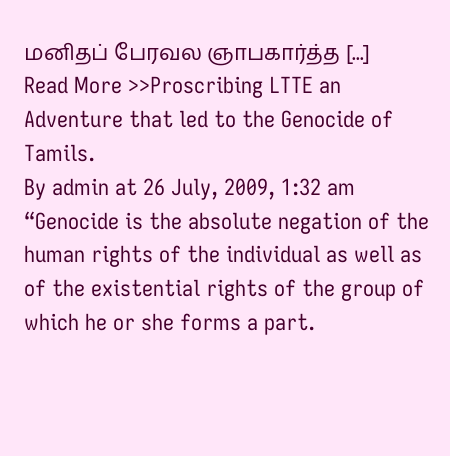மனிதப் பேரவல ஞாபகார்த்த [...]
Read More >>Proscribing LTTE an Adventure that led to the Genocide of Tamils.
By admin at 26 July, 2009, 1:32 am
“Genocide is the absolute negation of the human rights of the individual as well as of the existential rights of the group of which he or she forms a part.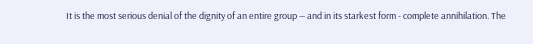It is the most serious denial of the dignity of an entire group — and in its starkest form - complete annihilation. The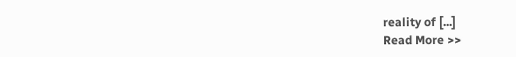reality of [...]
Read More >>